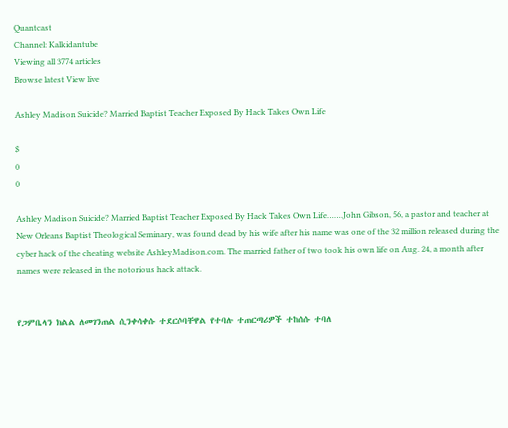Quantcast
Channel: Kalkidantube
Viewing all 3774 articles
Browse latest View live

Ashley Madison Suicide? Married Baptist Teacher Exposed By Hack Takes Own Life

$
0
0

Ashley Madison Suicide? Married Baptist Teacher Exposed By Hack Takes Own Life…….John Gibson, 56, a pastor and teacher at New Orleans Baptist Theological Seminary, was found dead by his wife after his name was one of the 32 million released during the cyber hack of the cheating website AshleyMadison.com. The married father of two took his own life on Aug. 24, a month after names were released in the notorious hack attack.


የጋምቤላን ክልል ለመገንጠል ሲንቀሳቀሱ ተደርሶባቸዋል የተባሉ ተጠርጣሪዎች ተከሰሱ ተባለ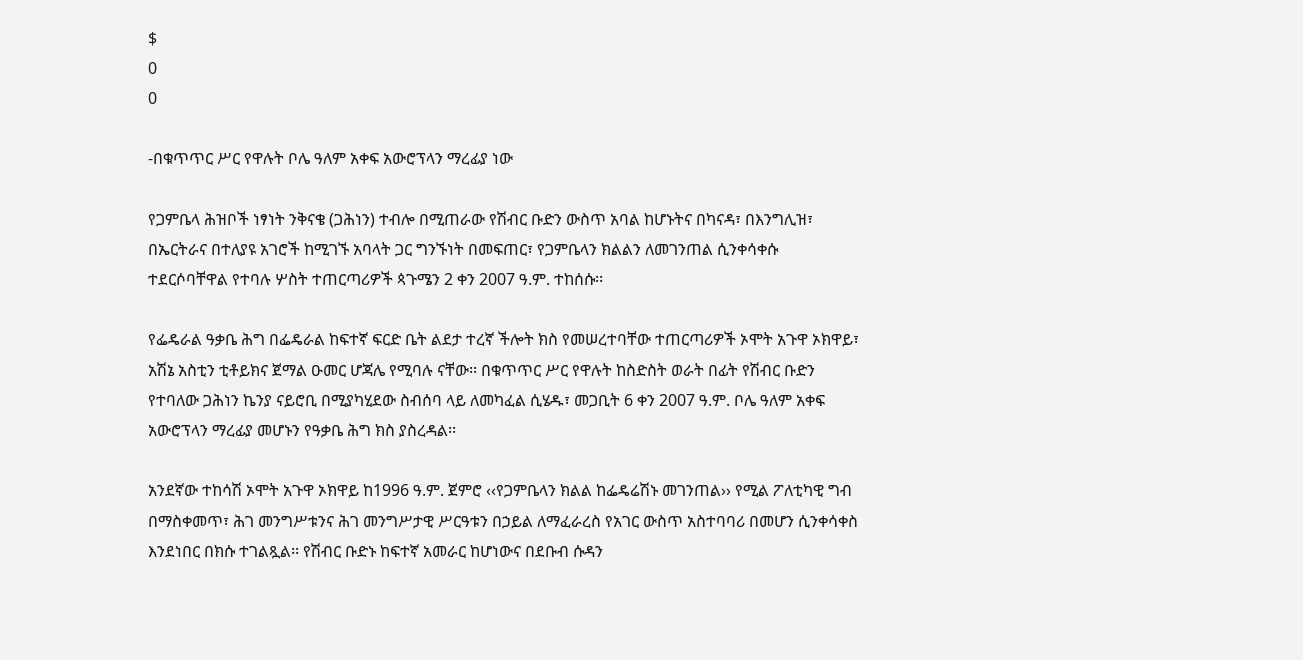$
0
0

-በቁጥጥር ሥር የዋሉት ቦሌ ዓለም አቀፍ አውሮፕላን ማረፊያ ነው

የጋምቤላ ሕዝቦች ነፃነት ንቅናቄ (ጋሕነን) ተብሎ በሚጠራው የሽብር ቡድን ውስጥ አባል ከሆኑትና በካናዳ፣ በእንግሊዝ፣ በኤርትራና በተለያዩ አገሮች ከሚገኙ አባላት ጋር ግንኙነት በመፍጠር፣ የጋምቤላን ክልልን ለመገንጠል ሲንቀሳቀሱ ተደርሶባቸዋል የተባሉ ሦስት ተጠርጣሪዎች ጳጉሜን 2 ቀን 2007 ዓ.ም. ተከሰሱ፡፡

የፌዴራል ዓቃቤ ሕግ በፌዴራል ከፍተኛ ፍርድ ቤት ልደታ ተረኛ ችሎት ክስ የመሠረተባቸው ተጠርጣሪዎች ኦሞት አጉዋ ኦክዋይ፣ አሽኔ አስቲን ቲቶይክና ጀማል ዑመር ሆጃሌ የሚባሉ ናቸው፡፡ በቁጥጥር ሥር የዋሉት ከስድስት ወራት በፊት የሽብር ቡድን የተባለው ጋሕነን ኬንያ ናይሮቢ በሚያካሂደው ስብሰባ ላይ ለመካፈል ሲሄዱ፣ መጋቢት 6 ቀን 2007 ዓ.ም. ቦሌ ዓለም አቀፍ አውሮፕላን ማረፊያ መሆኑን የዓቃቤ ሕግ ክስ ያስረዳል፡፡

አንደኛው ተከሳሽ ኦሞት አጉዋ ኦክዋይ ከ1996 ዓ.ም. ጀምሮ ‹‹የጋምቤላን ክልል ከፌዴሬሽኑ መገንጠል›› የሚል ፖለቲካዊ ግብ በማስቀመጥ፣ ሕገ መንግሥቱንና ሕገ መንግሥታዊ ሥርዓቱን በኃይል ለማፈራረስ የአገር ውስጥ አስተባባሪ በመሆን ሲንቀሳቀስ እንደነበር በክሱ ተገልጿል፡፡ የሽብር ቡድኑ ከፍተኛ አመራር ከሆነውና በደቡብ ሱዳን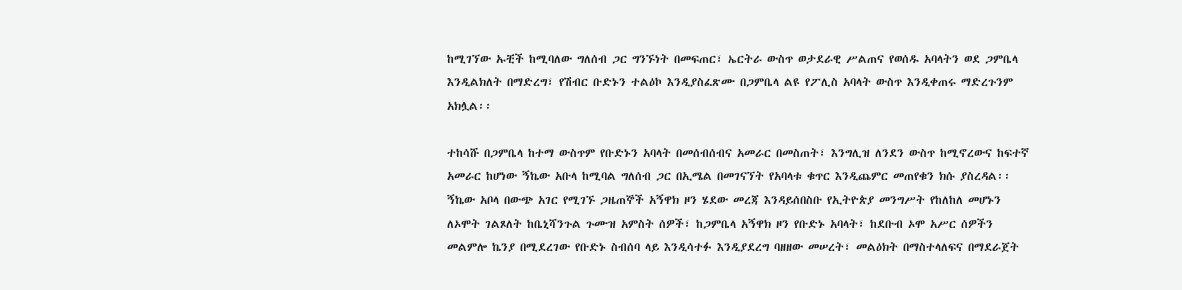ከሚገኘው ኡቺች ከሚባለው ግለሰብ ጋር ግንኙነት በመፍጠር፣ ኤርትራ ውስጥ ወታደራዊ ሥልጠና የወሰዱ አባላትን ወደ ጋምቤላ እንዲልክለት በማድረግ፣ የሽብር ቡድኑን ተልዕኮ እንዲያስፈጽሙ በጋምቤላ ልዩ የፖሊስ አባላት ውስጥ እንዲቀጠሩ ማድረጉንም አክሏል፡፡

ተከሳሹ በጋምቤላ ከተማ ውስጥም የቡድኑን አባላት በመሰብሰብና አመራር በመስጠት፣ እንግሊዝ ለንደን ውስጥ ከሚኖረውና ከፍተኛ አመራር ከሆነው ኝኬው አቡላ ከሚባል ግለሰብ ጋር በኢሜል በመገናኘት የአባላቱ ቁጥር እንዲጨምር መጠየቁን ክሱ ያስረዳል፡፡ ኝኬው አቦላ በውጭ አገር የሚገኙ ጋዜጠኞች አኝዋክ ዞን ሄደው መረጃ እንዳይሰበስቡ የኢትዮጵያ መንግሥት የከለከለ መሆኑን ለኦሞት ገልጾለት ከቤኒሻንጉል ጉሙዝ አምስት ሰዎች፣ ከጋምቤላ አኝዋክ ዞን የቡድኑ አባላት፣ ከደቡብ ኦሞ አሥር ሰዎችን መልምሎ ኬንያ በሚደረገው የቡድኑ ስብሰባ ላይ እንዲሳተፉ እንዲያደረግ ባዘዘው መሠረት፣ መልዕክት በማስተላለፍና በማደራጀት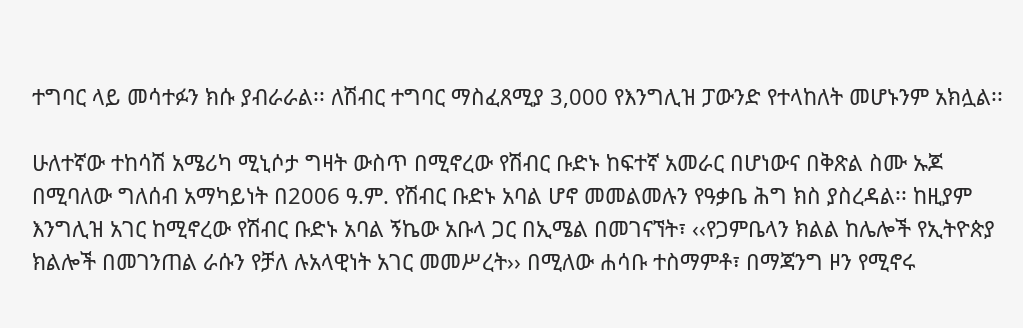ተግባር ላይ መሳተፉን ክሱ ያብራራል፡፡ ለሽብር ተግባር ማስፈጸሚያ 3,000 የእንግሊዝ ፓውንድ የተላከለት መሆኑንም አክሏል፡፡

ሁለተኛው ተከሳሽ አሜሪካ ሚኒሶታ ግዛት ውስጥ በሚኖረው የሽብር ቡድኑ ከፍተኛ አመራር በሆነውና በቅጽል ስሙ ኡጆ በሚባለው ግለሰብ አማካይነት በ2006 ዓ.ም. የሽብር ቡድኑ አባል ሆኖ መመልመሉን የዓቃቤ ሕግ ክስ ያስረዳል፡፡ ከዚያም እንግሊዝ አገር ከሚኖረው የሽብር ቡድኑ አባል ኝኬው አቡላ ጋር በኢሜል በመገናኘት፣ ‹‹የጋምቤላን ክልል ከሌሎች የኢትዮጵያ ክልሎች በመገንጠል ራሱን የቻለ ሉአላዊነት አገር መመሥረት›› በሚለው ሐሳቡ ተስማምቶ፣ በማጃንግ ዞን የሚኖሩ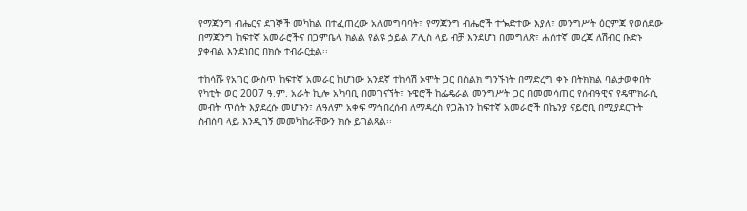የማጃንግ ብሔርና ደገኞች መካከል በተፈጠረው አለመግባባት፣ የማጃንግ ብሔሮች ተጐድተው እያለ፣ መንግሥት ዕርምጃ የወሰደው በማጃንግ ከፍተኛ አመራሮችና በጋምቤላ ክልል የልዩ ኃይል ፖሊስ ላይ ብቻ እንደሆነ በመግለጽ፣ ሐሰተኛ መረጃ ለሽብር ቡድኑ ያቀብል እንደነበር በክሱ ተብራርቷል፡፡

ተከሳሹ የአገር ውስጥ ከፍተኛ አመራር ከሆነው አንደኛ ተከሳሽ ኦሞት ጋር በስልክ ግንኙነት በማድረግ ቀኑ በትክክል ባልታወቀበት የካቲት ወር 2007 ዓ.ም. አራት ኪሎ አካባቢ በመገናኘት፣ ኑዌሮች ከፌዴራል መንግሥት ጋር በመመሳጠር የሰብዓዊና የዴሞክራሲ መብት ጥሰት እያደረሱ መሆኑን፣ ለዓለም አቀፍ ማኅበረሰብ ለማዳረስ የጋሕነን ከፍተኛ አመራሮች በኬንያ ናይሮቢ በሚያደርጉት ስብሰባ ላይ እንዲገኝ መመካከራቸውን ክሱ ይገልጻል፡፡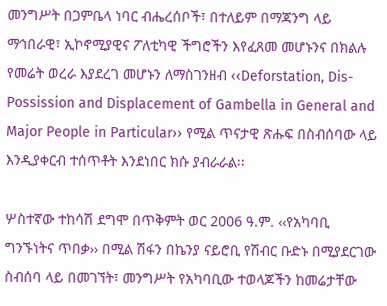መንግሥት በጋምቤላ ነባር ብሔረሰቦች፣ በተለይም በማጃንግ ላይ ማኅበራዊ፣ ኢኮኖሚያዊና ፖለቲካዊ ችግሮችን እየፈጸመ መሆኑንና በክልሉ የመሬት ወረራ እያደረገ መሆኑን ለማስገንዘብ ‹‹Deforstation, Dis-Possission and Displacement of Gambella in General and Major People in Particular›› የሚል ጥናታዊ ጽሑፍ በስብሰባው ላይ እንዲያቀርብ ተሰጥቶት እንደነበር ክሱ ያብራራል፡፡

ሦስተኛው ተከሳሽ ደግሞ በጥቅምት ወር 2006 ዓ.ም. ‹‹የአካባቢ ግንኙነትና ጥበቃ›› በሚል ሽፋን በኬንያ ናይሮቢ የሽብር ቡድኑ በሚያደርገው ስብሰባ ላይ በመገኘት፣ መንግሥት የአካባቢው ተወላጆችን ከመሬታቸው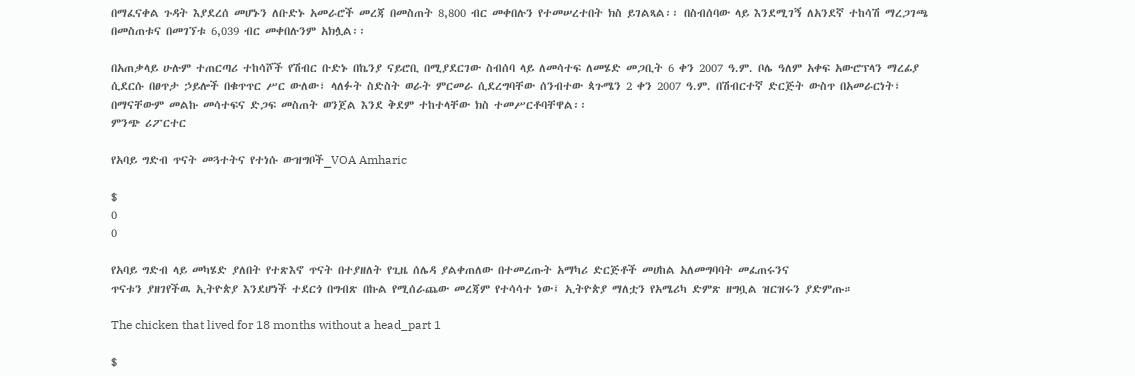በማፈናቀል ጉዳት እያደረሰ መሆኑን ለቡድኑ አመራሮች መረጃ በመስጠት 8,800 ብር መቀበሉን የተመሠረተበት ክስ ይገልጻል፡፡ በስብሰባው ላይ እንደሚገኝ ለአንደኛ ተከሳሽ ማረጋገጫ በመስጠቱና በመገኘቱ 6,039 ብር መቀበሉንም አክሏል፡፡

በአጠቃላይ ሁሉም ተጠርጣሪ ተከሳሾች የሽብር ቡድኑ በኬንያ ናይሮቢ በሚያደርገው ስብሰባ ላይ ለመሳተፍ ለመሄድ መጋቢት 6 ቀን 2007 ዓ.ም. ቦሌ ዓለም አቀፍ አውሮፕላን ማረፊያ ሲደርሱ በፀጥታ ኃይሎች በቁጥጥር ሥር ውለው፣ ላለፉት ስድስት ወራት ምርመራ ሲደረግባቸው ሰንብተው ጳጉሜን 2 ቀን 2007 ዓ.ም. በሽብርተኛ ድርጅት ውስጥ በአመራርነት፣ በማናቸውም መልኩ መሳተፍና ድጋፍ መስጠት ወንጀል እንደ ቅደም ተከተላቸው ክስ ተመሥርቶባቸዋል፡፡
ምንጭ ሪፖርተር

የአባይ ግድብ ጥናት መጓተትና የተነሱ ውዝግቦች_VOA Amharic

$
0
0

የአባይ ግድብ ላይ መካሄድ ያለበት የተጽእኖ ጥናት በተያዘለት የጊዜ ሰሌዳ ያልቀጠለው በተመረጡት አማካሪ ድርጅቶች መሀከል አለመግባባት መፈጠሩንና
ጥናቱን ያዘገየችዉ ኢትዮጵያ እንደሆነች ተደርጎ በግብጽ በኩል የሚሰራጨው መረጃም የተሳሳተ ነው፤ ኢትዮጵያ ማለቷን የአሜሪካ ድምጽ ዘግቧል ዝርዝሩን ያድምጡ።

The chicken that lived for 18 months without a head_part 1

$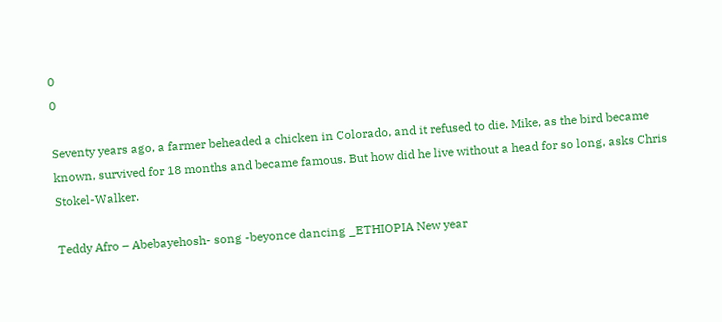0
0

Seventy years ago, a farmer beheaded a chicken in Colorado, and it refused to die. Mike, as the bird became known, survived for 18 months and became famous. But how did he live without a head for so long, asks Chris Stokel-Walker.

Teddy Afro – Abebayehosh- song -beyonce dancing _ETHIOPIA New year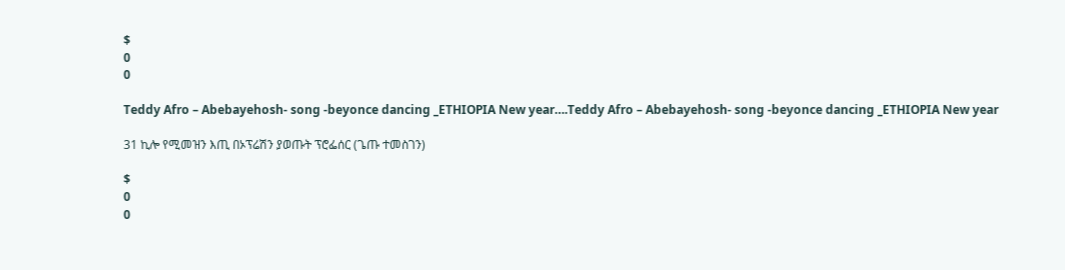$
0
0

Teddy Afro – Abebayehosh- song -beyonce dancing _ETHIOPIA New year….Teddy Afro – Abebayehosh- song -beyonce dancing _ETHIOPIA New year

31 ኪሎ የሚመዝን እጢ በኦፕሬሽን ያወጡት ፕሮፌሰር (ጌጡ ተመስገን)

$
0
0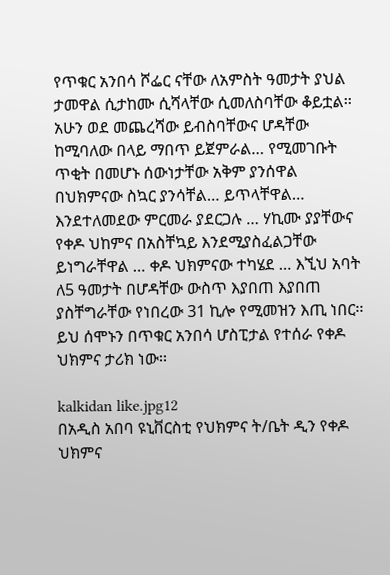የጥቁር አንበሳ ሾፌር ናቸው ለአምስት ዓመታት ያህል ታመዋል ሲታከሙ ሲሻላቸው ሲመለስባቸው ቆይቷል፡፡ አሁን ወደ መጨረሻው ይብስባቸውና ሆዳቸው ከሚባለው በላይ ማበጥ ይጀምራል… የሚመገቡት ጥቂት በመሆኑ ሰውነታቸው አቅም ያንሰዋል በህክምናው ስኳር ያንሳቸል… ይጥላቸዋል… እንደተለመደው ምርመራ ያደርጋሉ … ሃኪሙ ያያቸውና የቀዶ ህከምና በአስቸኳይ እንደሚያስፈልጋቸው ይነግራቸዋል … ቀዶ ህክምናው ተካሄደ … እኚህ አባት ለ5 ዓመታት በሆዳቸው ውስጥ እያበጠ እያበጠ ያስቸግራቸው የነበረው 31 ኪሎ የሚመዝን እጢ ነበር፡፡ ይህ ሰሞኑን በጥቁር አንበሳ ሆስፒታል የተሰራ የቀዶ ህክምና ታሪክ ነው፡፡

kalkidan like.jpg12
በአዲስ አበባ ዩኒቨርስቲ የህክምና ት/ቤት ዲን የቀዶ ህክምና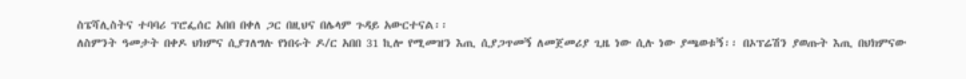ስፔሻሊስትና ተባባሪ ፕሮፌሰር አበበ በቀለ ጋር በዚህና በሌላም ጉዳይ አውርተናል፡፡
ለስምንት ዓመታት በቀዶ ህክምና ሲያገለግሉ የነበሩት ዶ/ር አበበ 31 ኪሎ የሚመዝን እጢ ሲያጋጥመኝ ለመጀመሪያ ጊዜ ነው ሲሉ ነው ያጫወቱኝ፡፡ በኦፕሬሽን ያወጡት እጢ በህክምናው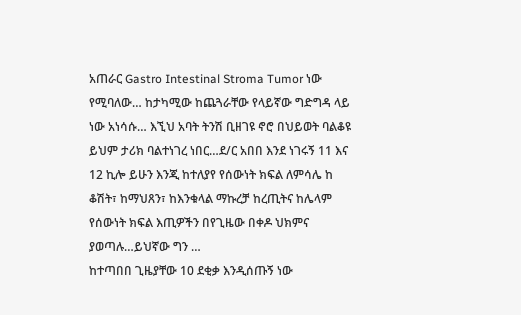አጠራር Gastro Intestinal Stroma Tumor ነው የሚባለው… ከታካሚው ከጨጓራቸው የላይኛው ግድግዳ ላይ ነው አነሳሱ… እኚህ አባት ትንሽ ቢዘገዩ ኖሮ በህይወት ባልቆዩ ይህም ታሪክ ባልተነገረ ነበር…ደ/ር አበበ እንደ ነገሩኝ 11 እና 12 ኪሎ ይሁን እንጂ ከተለያየ የሰውነት ክፍል ለምሳሌ ከ ቆሽት፣ ከማህጸን፣ ከእንቁላል ማኩረቻ ከረጢትና ከሌላም የሰውነት ክፍል እጢዎችን በየጊዜው በቀዶ ህክምና ያወጣሉ…ይህኛው ግን …
ከተጣበበ ጊዜያቸው 10 ደቂቃ እንዲሰጡኝ ነው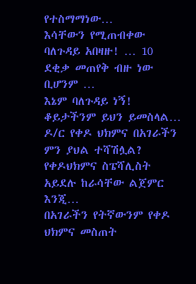የተስማማነው…
እሳቸውን የሚጠብቀው ባለጉዳይ አበዛዙ! … 10 ደቂቃ መጠየቅ ብዙ ነው
ቢሆንም …
እኔም ባለጉዳይ ነኝ!
ቆይታችንም ይህን ይመስላል…
ዶ/ር የቀዶ ህክምና በአገራችን ምን ያህል ተሻሽሏል?
የቀዶህክምና ስፔሻሊስት አይደሉ ከራሳቸው ልጀምር እንጂ…
በአገራችን የትኛውንም የቀዶ ህክምና መስጠት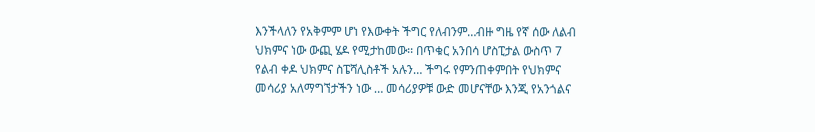እንችላለን የአቅምም ሆነ የእውቀት ችግር የለብንም…ብዙ ግዜ የኛ ሰው ለልብ ህክምና ነው ውጪ ሄዶ የሚታከመው፡፡ በጥቁር አንበሳ ሆስፒታል ውስጥ 7 የልብ ቀዶ ህክምና ስፔሻሊስቶች አሉን… ችግሩ የምንጠቀምበት የህክምና መሳሪያ አለማግኘታችን ነው … መሳሪያዎቹ ውድ መሆናቸው እንጂ የአንጎልና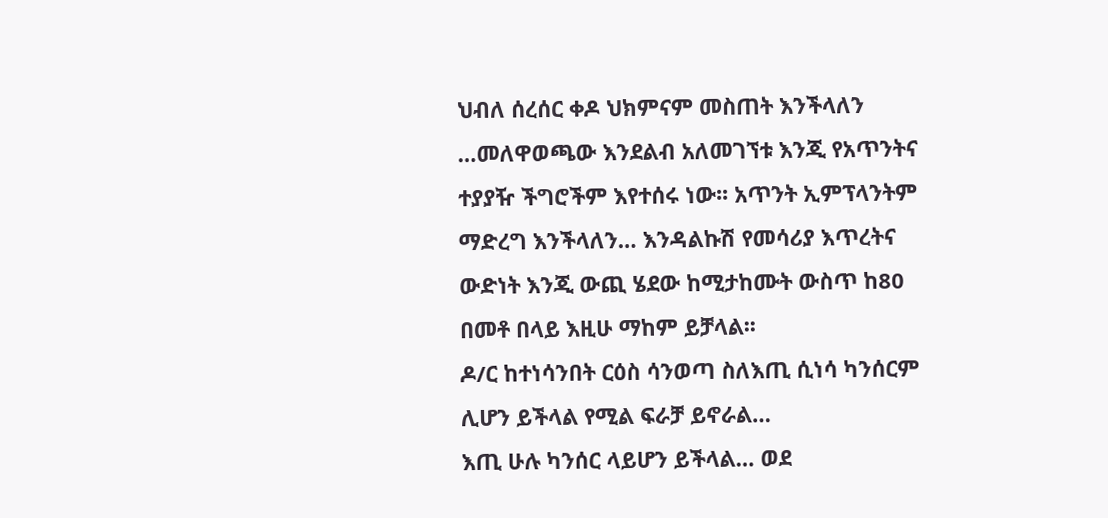ህብለ ሰረሰር ቀዶ ህክምናም መስጠት እንችላለን …መለዋወጫው እንደልብ አለመገኘቱ እንጂ የአጥንትና ተያያዥ ችግሮችም እየተሰሩ ነው፡፡ አጥንት ኢምፕላንትም ማድረግ እንችላለን… እንዳልኩሽ የመሳሪያ እጥረትና ውድነት እንጂ ውጪ ሄደው ከሚታከሙት ውስጥ ከ80 በመቶ በላይ እዚሁ ማከም ይቻላል፡፡
ዶ/ር ከተነሳንበት ርዕስ ሳንወጣ ስለእጢ ሲነሳ ካንሰርም ሊሆን ይችላል የሚል ፍራቻ ይኖራል…
እጢ ሁሉ ካንሰር ላይሆን ይችላል… ወደ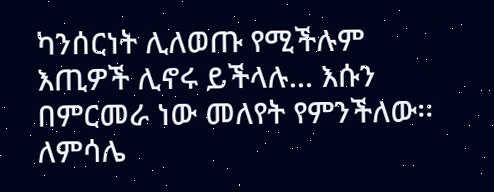ካንሰርነት ሊለወጡ የሚችሉም እጢዎች ሊኖሩ ይችላሉ… እሱን በምርመራ ነው መለየት የምንችለው፡፡ ለምሳሌ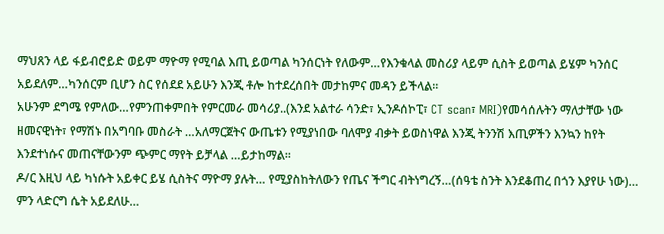ማህጸን ላይ ፋይብሮይድ ወይም ማዮማ የሚባል እጢ ይወጣል ካንሰርነት የለውም…የእንቁላል መስሪያ ላይም ሲስት ይወጣል ይሄም ካንሰር አይደለም…ካንሰርም ቢሆን ስር የሰደደ አይሁን እንጂ ቶሎ ከተደረሰበት መታከምና መዳን ይችላል፡፡
አሁንም ደግሜ የምለው…የምንጠቀምበት የምርመራ መሳሪያ..(እንደ አልተራ ሳንድ፣ ኢንዶሰኮፒ፣ CT scan፣ MRI)የመሳሰሉትን ማለታቸው ነው ዘመናዊነት፣ የማሽኑ በአግባቡ መስራት …አለማርጀትና ውጤቱን የሚያነበው ባለሞያ ብቃት ይወስነዋል እንጂ ትንንሽ እጢዎችን እንኳን ከየት እንደተነሱና መጠናቸውንም ጭምር ማየት ይቻላል …ይታከማል፡፡
ዶ/ር እዚህ ላይ ካነሱት አይቀር ይሄ ሲስትና ማዮማ ያሉት… የሚያስከትለውን የጤና ችግር ብትነግረኝ…(ሰዓቴ ስንት እንደቆጠረ በጎን እያየሁ ነው)… ምን ላድርግ ሴት አይደለሁ…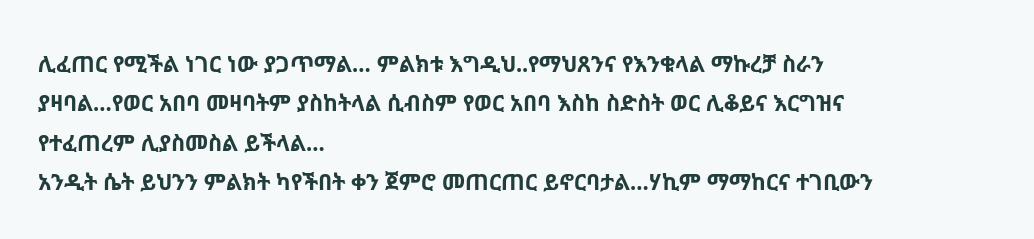ሊፈጠር የሚችል ነገር ነው ያጋጥማል… ምልክቱ እግዲህ..የማህጸንና የእንቁላል ማኩረቻ ስራን ያዛባል…የወር አበባ መዛባትም ያስከትላል ሲብስም የወር አበባ እስከ ስድስት ወር ሊቆይና እርግዝና የተፈጠረም ሊያስመስል ይችላል…
አንዲት ሴት ይህንን ምልክት ካየችበት ቀን ጀምሮ መጠርጠር ይኖርባታል…ሃኪም ማማከርና ተገቢውን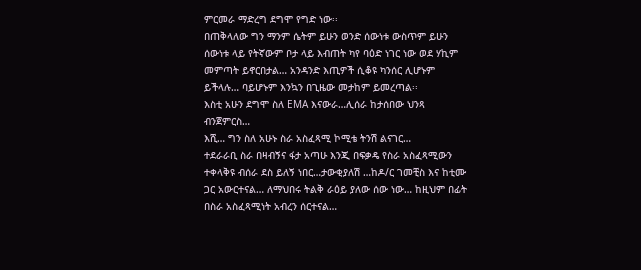ምርመራ ማድረግ ደግሞ የግድ ነው፡፡
በጠቅላለው ግን ማንም ሴትም ይሁን ወንድ ሰውነቱ ውስጥም ይሁን ሰውነቱ ላይ የትኛውም ቦታ ላይ እብጠት ካየ ባዕድ ነገር ነው ወደ ሃኪም መምጣት ይኖርበታል… አንዳንድ እጢዎች ሲቆዩ ካንሰር ሊሆኑም ይችላሉ… ባይሆኑም እንኳን በጊዜው መታከም ይመረጣል፡፡
እስቲ አሁን ደግሞ ስለ EMA እናውራ…ሊሰራ ከታሰበው ህንጻ ብንጀምርስ…
እሺ… ግን ስለ አሁኑ ስራ አስፈጻሚ ኮሚቴ ትንሽ ልናገር…
ተደራራቢ ስራ በዛብኝና ፋታ አጣሁ እንጂ በፍቃዴ የስራ አስፈጻሚውን ተቀላቅዩ ብሰራ ደስ ይለኝ ነበር…ታውቂያለሽ …ከዶ/ር ገመቺስ እና ከቲሙ ጋር አውርተናል… ለማህበሩ ትልቅ ራዕይ ያለው ሰው ነው… ከዚህም በፊት በስራ አስፈጻሚነት አብረን ሰርተናል…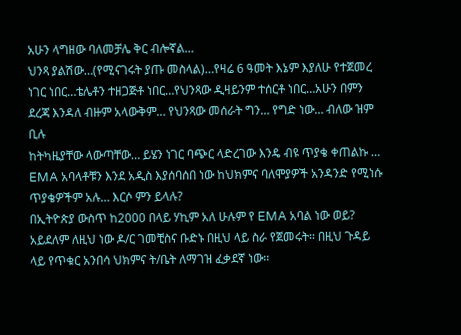አሁን ላግዘው ባለመቻሌ ቅር ብሎኛል…
ህንጻ ያልሽው…(የሚናገሩት ያጡ መስላል)…የዛሬ 6 ዓመት እኔም እያለሁ የተጀመረ ነገር ነበር…ቴሌቶን ተዘጋጅቶ ነበር…የህንጻው ዲዛይንም ተሰርቶ ነበር…አሁን በምን ደረጃ እንዳለ ብዙም አላውቅም… የህንጻው መሰራት ግን… የግድ ነው… ብለው ዝም ቢሉ
ከትካዜያቸው ላውጣቸው… ይሄን ነገር ባጭር ላድረገው እንዴ ብዩ ጥያቄ ቀጠልኩ …
EMA አባላቶቹን እንደ አዲስ እያሰባሰበ ነው ከህክምና ባለሞያዎች አንዳንድ የሚነሱ ጥያቄዎችም አሉ… እርሶ ምን ይላሉ?
በኢትዮጵያ ውስጥ ከ2000 በላይ ሃኪም አለ ሁሉም የ EMA አባል ነው ወይ? አይደለም ለዚህ ነው ዶ/ር ገመቺስና ቡድኑ በዚህ ላይ ስራ የጀመሩት፡፡ በዚህ ጉዳይ ላይ የጥቁር አንበሳ ህክምና ት/ቤት ለማገዝ ፈቃደኛ ነው፡፡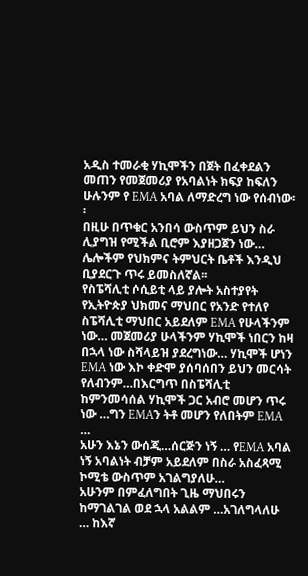አዲስ ተመራቂ ሃኪሞችን በጀት በፈቀደልን መጠን የመጀመሪያ የአባልነት ክፍያ ከፍለን ሁሉንም የ EMA አባል ለማድረግ ነው የሰብነው፡፡
በዚሁ በጥቁር አንበሳ ውስጥም ይህን ስራ ሊያግዝ የሚችል ቢሮም እያዘጋጀን ነው… ሌሎችም የህክምና ትምህርት ቤቶች እንዲህ ቢያደርጉ ጥሩ ይመስለኛል፡፡
የስፔሻሊቲ ሶሲይቲ ላይ ያሎት አስተያየት
የኢትዮጵያ ህክመና ማህበር የአንድ የተለየ ስፔሻሊቲ ማህበር አይደለም EMA የሁላችንም ነው… መጀመሪያ ሁላችንም ሃኪሞች ነበርን ከዛ በኋላ ነው ስሻላይዝ ያደረግነው… ሃኪሞች ሆነን EMA ነው እኮ ቀድሞ ያሰባሰበን ይህን መርሳት የለብንም…በእርግጥ በስፔሻሊቲ ከምንመሳሰል ሃኪሞች ጋር አብሮ መሆን ጥሩ ነው …ግን EMAን ትቶ መሆን የለበትም EMA …
አሁን እኔን ውሰጂ…ሰርጅን ነኝ … የEMA አባል ነኝ አባልነት ብቻም አይደለም በስራ አስፈጻሚ ኮሚቴ ውስጥም አገልግያለሁ…
አሁንም በምፈለግበት ጊዜ ማህበሩን ከማገልገል ወደ ኋላ አልልም …አገለግላለሁ … ከእኛ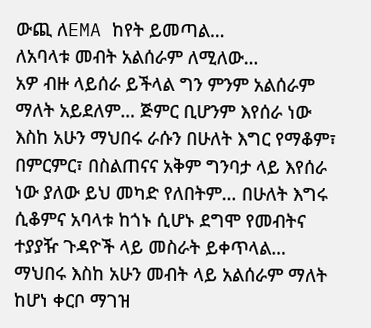ውጪ ለEMA ከየት ይመጣል…
ለአባላቱ መብት አልሰራም ለሚለው…
አዎ ብዙ ላይሰራ ይችላል ግን ምንም አልሰራም ማለት አይደለም… ጅምር ቢሆንም እየሰራ ነው እስከ አሁን ማህበሩ ራሱን በሁለት እግር የማቆም፣ በምርምር፣ በስልጠናና አቅም ግንባታ ላይ እየሰራ ነው ያለው ይህ መካድ የለበትም… በሁለት እግሩ ሲቆምና አባላቱ ከጎኑ ሲሆኑ ደግሞ የመብትና ተያያዥ ጉዳዮች ላይ መስራት ይቀጥላል…
ማህበሩ እስከ አሁን መብት ላይ አልሰራም ማለት ከሆነ ቀርቦ ማገዝ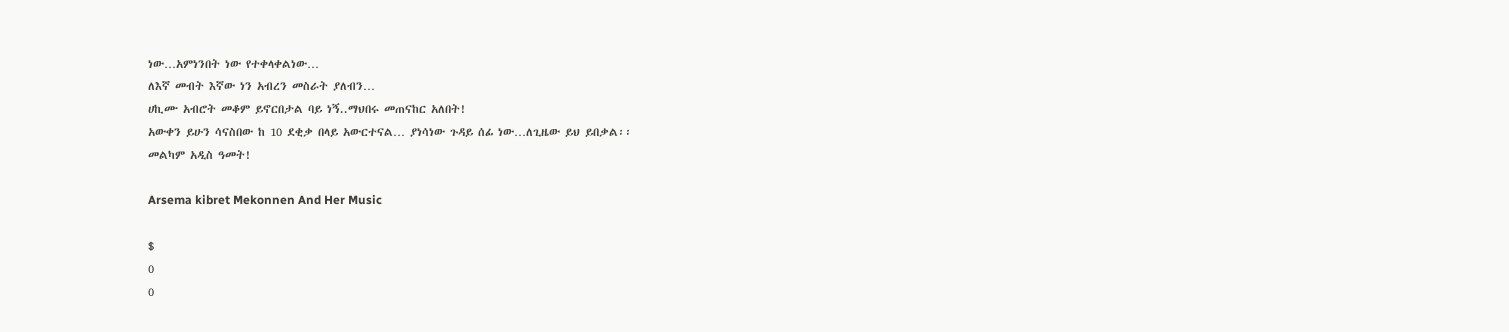ነው…አምነንበት ነው የተቀላቀልነው…
ለእኛ መብት እኛው ነን አብረን መስራት ያለብን…
ሀኪሙ አብሮት መቆም ይኖርበታል ባይ ነኝ..ማህበሩ መጠናከር አለበት!
አውቀን ይሁን ሳናስበው ከ 10 ደቂቃ በላይ አውርተናል… ያነሳነው ጉዳይ ሰፊ ነው…ለጊዜው ይህ ይበቃል፡፡
መልካም አዲስ ዓመት!

Arsema kibret Mekonnen And Her Music

$
0
0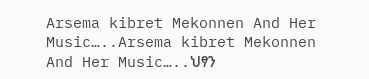Arsema kibret Mekonnen And Her Music…..Arsema kibret Mekonnen And Her Music…..ህፃን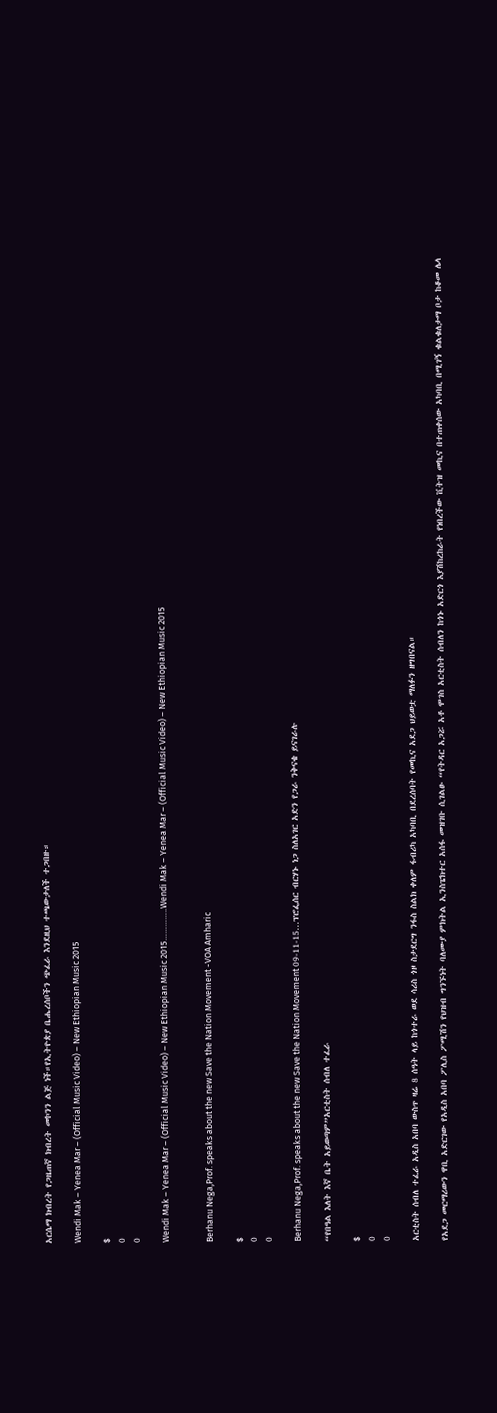አርሴማ ክብረት የጋዜጠኛ ክብረት መኮንን ልጅ ነች።የኢትዮጵያ ቤሔረሰቦችን ጭፈራ እንደዚህ ተጫውታለች ተጋበዙ።

Wendi Mak – Yenea Mar – (Official Music Video) – New Ethiopian Music 2015

$
0
0

Wendi Mak – Yenea Mar – (Official Music Video) – New Ethiopian Music 2015…………..Wendi Mak – Yenea Mar – (Official Music Video) – New Ethiopian Music 2015


Berhanu Nega,Prof. speaks about the new Save the Nation Movement -VOA Amharic

$
0
0

Berhanu Nega,Prof. speaks about the new Save the Nation Movement 09-11-15…ፕሮፌሰር ብርሃኑ ነጋ ስለአገር አድን የጋራ ንቅናቄ ይናገራሉ

“የበዓል እለት እኛ ቤት አይወጣም”አርቲስት ሰብለ ተፈራ

$
0
0

አርቲስት ሰብለ ተፈራ አዲስ አበባ ውስጥ ዛሬ 8 ሰዓት ላይ ከጎተራ ወደ ሳሪስ ጎዞ ስታደርግ ንፋስ ስልክ ቀለም ፋብሪካ አካባቢ በደረሰባት የመኪና አደጋ ህይወቷ ማለፉን ዘግበናል።

የአደጋ መርማሪውን ዋቢ አድርገው የአዲስ አበባ ፖሊስ ፖሚሽን የህዝብ ግንኙነት ባለሙያ ምክትል ኢንስፔክተር አሰፋ መዝገቡ ሲገልፁ “የትዳር አጋሯ አቶ ሞገስ አርቲስት ሰብለን ከጎኑ አድርጎ እያሽከረከራት የነበረችው ቪትዝ መኪና በተጠቀሰው አካባቢ በሚገኝ ቁልቁለታማ ቦታ ከቆመ ሌላ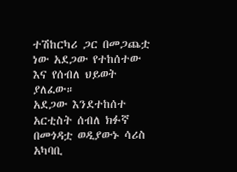ተሽከርካሪ ጋር በመጋጨቷ ነው አደጋው የተከሰተው እና የሰብለ ህይወት ያለፈው።
አደጋው እንደተከሰተ አርቲስት ሰብለ ክፉኛ በመጎዳቷ ወዲያውኑ ሳሪስ አካባቢ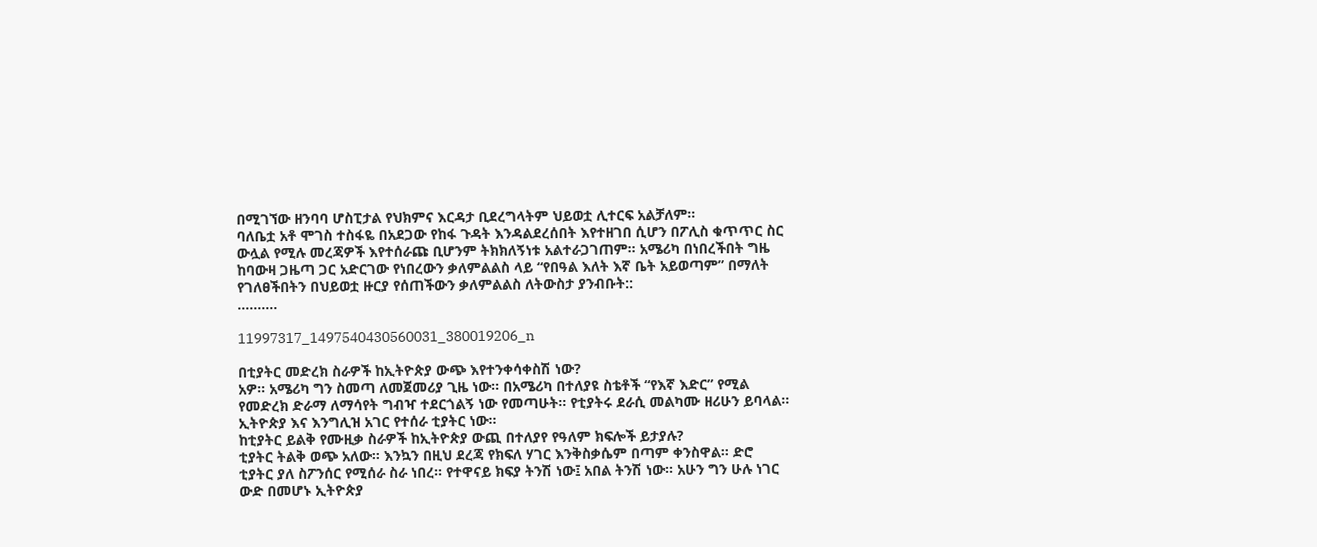በሚገኘው ዘንባባ ሆስፒታል የህክምና እርዳታ ቢደረግላትም ህይወቷ ሊተርፍ አልቻለም።
ባለቤቷ አቶ ሞገስ ተስፋዬ በአደጋው የከፋ ጉዳት እንዳልደረሰበት እየተዘገበ ሲሆን በፖሊስ ቁጥጥር ስር ውሏል የሚሉ መረጃዎች እየተሰራጩ ቢሆንም ትክክለኝነቱ አልተራጋገጠም። አሜሪካ በነበረችበት ግዜ ከባውዛ ጋዜጣ ጋር አድርገው የነበረውን ቃለምልልስ ላይ “የበዓል እለት እኛ ቤት አይወጣም” በማለት የገለፀችበትን በህይወቷ ዙርያ የሰጠችውን ቃለምልልስ ለትውስታ ያንብቡት::
……….

11997317_1497540430560031_380019206_n

በቲያትር መድረክ ስራዎች ከኢትዮጵያ ውጭ እየተንቀሳቀስሽ ነው?
አዎ፡፡ አሜሪካ ግን ስመጣ ለመጀመሪያ ጊዜ ነው፡፡ በአሜሪካ በተለያዩ ስቴቶች “የእኛ እድር” የሚል የመድረክ ድራማ ለማሳየት ግብዣ ተደርጎልኝ ነው የመጣሁት፡፡ የቲያትሩ ደራሲ መልካሙ ዘሪሁን ይባላል፡፡ ኢትዮጵያ እና እንግሊዝ አገር የተሰራ ቲያትር ነው፡፡
ከቲያትር ይልቅ የሙዚቃ ስራዎች ከኢትዮጵያ ውጪ በተለያየ የዓለም ክፍሎች ይታያሉ?
ቲያትር ትልቅ ወጭ አለው፡፡ እንኳን በዚህ ደረጃ የክፍለ ሃገር እንቅስቃሴም በጣም ቀንስዋል፡፡ ድሮ ቲያትር ያለ ስፖንሰር የሚሰራ ስራ ነበረ፡፡ የተዋናይ ክፍያ ትንሽ ነው፤ አበል ትንሽ ነው፡፡ አሁን ግን ሁሉ ነገር ውድ በመሆኑ ኢትዮጵያ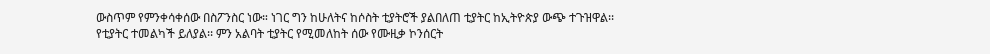ውስጥም የምንቀሳቀሰው በስፖንስር ነው። ነገር ግን ከሁለትና ከሶስት ቲያትሮች ያልበለጠ ቲያትር ከኢትዮጵያ ውጭ ተጉዝዋል፡፡
የቲያትር ተመልካች ይለያል፡፡ ምን አልባት ቲያትር የሚመለከት ሰው የሙዚቃ ኮንሰርት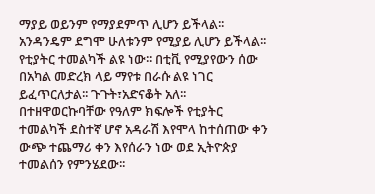ማያይ ወይንም የማያደምጥ ሊሆን ይችላል፡፡ አንዳንዴም ደግሞ ሁለቱንም የሚያይ ሊሆን ይችላል፡፡ የቲያትር ተመልካች ልዩ ነው፡፡ በቲቪ የሚያየውን ሰው በአካል መድረክ ላይ ማየቱ በራሱ ልዩ ነገር ይፈጥርለታል፡፡ ጉጉት፣አድናቆት አለ፡፡ በተዘዋወርኩባቸው የዓለም ክፍሎች የቲያትር ተመልካች ደስተኛ ሆኖ አዳራሽ እየሞላ ከተሰጠው ቀን ውጭ ተጨማሪ ቀን እየሰራን ነው ወደ ኢትዮጵያ ተመልሰን የምንሄደው፡፡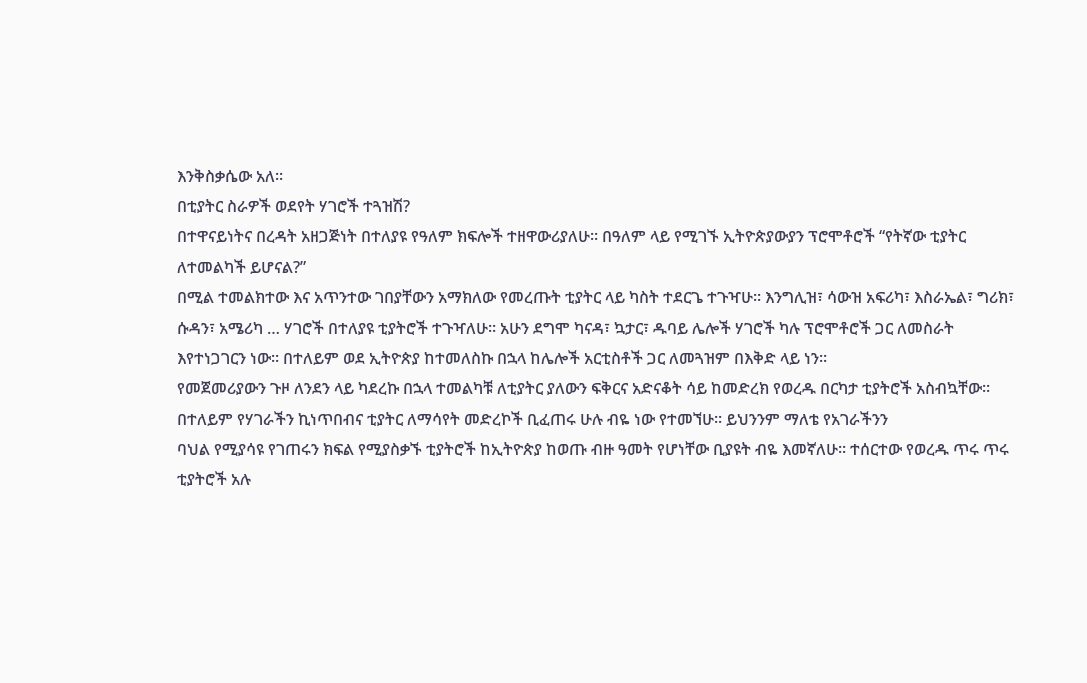እንቅስቃሴው አለ፡፡
በቲያትር ስራዎች ወደየት ሃገሮች ተጓዝሽ?
በተዋናይነትና በረዳት አዘጋጅነት በተለያዩ የዓለም ክፍሎች ተዘዋውሪያለሁ፡፡ በዓለም ላይ የሚገኙ ኢትዮጵያውያን ፕሮሞቶሮች “የትኛው ቲያትር ለተመልካች ይሆናል?”
በሚል ተመልክተው እና አጥንተው ገበያቸውን አማክለው የመረጡት ቲያትር ላይ ካስት ተደርጌ ተጉዣሁ፡፡ እንግሊዝ፣ ሳውዝ አፍሪካ፣ እስራኤል፣ ግሪክ፣ ሱዳን፣ አሜሪካ … ሃገሮች በተለያዩ ቲያትሮች ተጉዣለሁ፡፡ አሁን ደግሞ ካናዳ፣ ኳታር፣ ዱባይ ሌሎች ሃገሮች ካሉ ፕሮሞቶሮች ጋር ለመስራት እየተነጋገርን ነው፡፡ በተለይም ወደ ኢትዮጵያ ከተመለስኩ በኋላ ከሌሎች አርቲስቶች ጋር ለመጓዝም በእቅድ ላይ ነን፡፡
የመጀመሪያውን ጉዞ ለንደን ላይ ካደረኩ በኋላ ተመልካቹ ለቲያትር ያለውን ፍቅርና አድናቆት ሳይ ከመድረክ የወረዱ በርካታ ቲያትሮች አስብኳቸው፡፡ በተለይም የሃገራችን ኪነጥበብና ቲያትር ለማሳየት መድረኮች ቢፈጠሩ ሁሉ ብዬ ነው የተመኘሁ፡፡ ይህንንም ማለቴ የአገራችንን
ባህል የሚያሳዩ የገጠሩን ክፍል የሚያስቃኙ ቲያትሮች ከኢትዮጵያ ከወጡ ብዙ ዓመት የሆነቸው ቢያዩት ብዬ እመኛለሁ፡፡ ተሰርተው የወረዱ ጥሩ ጥሩ ቲያትሮች አሉ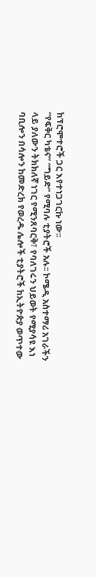ከፕሮሞተሮች ጋር እየተነጋገርኩ ነው፡፡
“የፍቅር ካቴና” “ግይድ” የሚባሉ ቲያትሮች አሉ፡፡ ኮሜዲ አስተማሪ አገራችን ላይ ያለውን ትክክለኛ ነገር የሚንጸባርቅ፣ የባለገሩን ህይወት የሚያሳዩ እነ ባቢሎን በሳሎን ከመድረክ የወረዱ ሌሎች ቲያትሮች ከኢትዮጵያ ወጥተው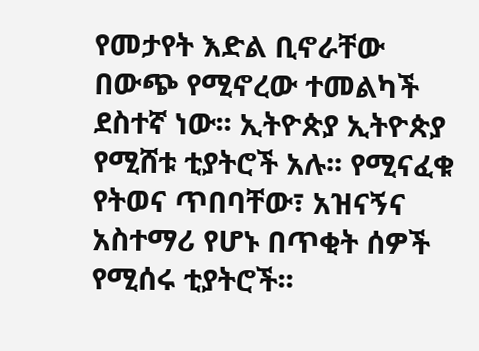የመታየት እድል ቢኖራቸው በውጭ የሚኖረው ተመልካች ደስተኛ ነው፡፡ ኢትዮጵያ ኢትዮጵያ የሚሸቱ ቲያትሮች አሉ፡፡ የሚናፈቁ የትወና ጥበባቸው፣ አዝናኝና አስተማሪ የሆኑ በጥቂት ሰዎች የሚሰሩ ቲያትሮች፡፡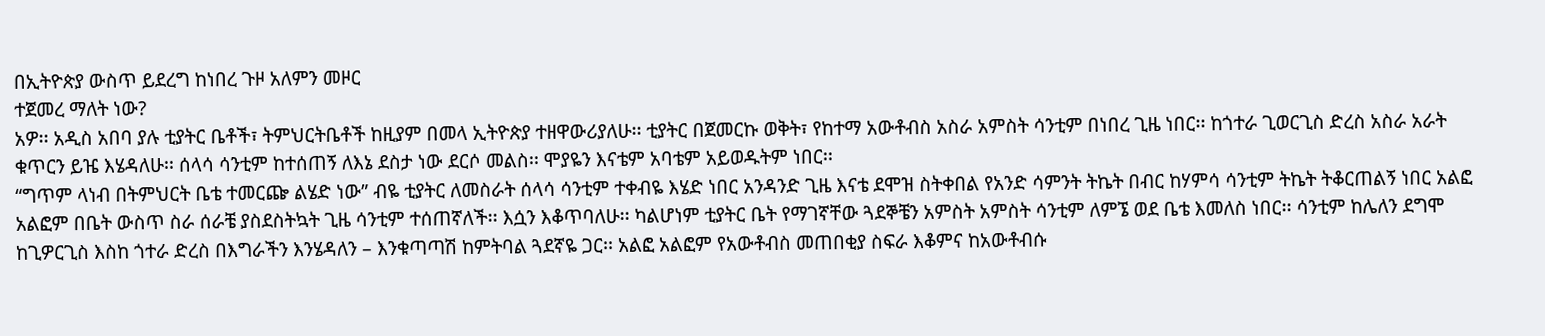በኢትዮጵያ ውስጥ ይደረግ ከነበረ ጉዞ አለምን መዞር
ተጀመረ ማለት ነው?
አዎ፡፡ አዲስ አበባ ያሉ ቲያትር ቤቶች፣ ትምህርትቤቶች ከዚያም በመላ ኢትዮጵያ ተዘዋውሪያለሁ፡፡ ቲያትር በጀመርኩ ወቅት፣ የከተማ አውቶብስ አስራ አምስት ሳንቲም በነበረ ጊዜ ነበር፡፡ ከጎተራ ጊወርጊስ ድረስ አስራ አራት ቁጥርን ይዤ እሄዳለሁ፡፡ ሰላሳ ሳንቲም ከተሰጠኝ ለእኔ ደስታ ነው ደርሶ መልስ፡፡ ሞያዬን እናቴም አባቴም አይወዱትም ነበር፡፡
“ግጥም ላነብ በትምህርት ቤቴ ተመርጬ ልሄድ ነው” ብዬ ቲያትር ለመስራት ሰላሳ ሳንቲም ተቀብዬ እሄድ ነበር አንዳንድ ጊዜ እናቴ ደሞዝ ስትቀበል የአንድ ሳምንት ትኬት በብር ከሃምሳ ሳንቲም ትኬት ትቆርጠልኝ ነበር አልፎ አልፎም በቤት ውስጥ ስራ ሰራቼ ያስደስትኳት ጊዜ ሳንቲም ተሰጠኛለች፡፡ እሷን እቆጥባለሁ፡፡ ካልሆነም ቲያትር ቤት የማገኛቸው ጓደኞቼን አምስት አምስት ሳንቲም ለምኜ ወደ ቤቴ እመለስ ነበር፡፡ ሳንቲም ከሌለን ደግሞ ከጊዎርጊስ እስከ ጎተራ ድረስ በእግራችን እንሄዳለን – እንቁጣጣሽ ከምትባል ጓደኛዬ ጋር፡፡ አልፎ አልፎም የአውቶብስ መጠበቂያ ስፍራ እቆምና ከአውቶብሱ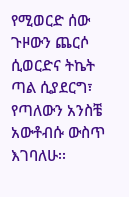የሚወርድ ሰው ጉዞውን ጨርሶ ሲወርድና ትኬት ጣል ሲያደርግ፣ የጣለውን አንስቼ አውቶብሱ ውስጥ እገባለሁ፡፡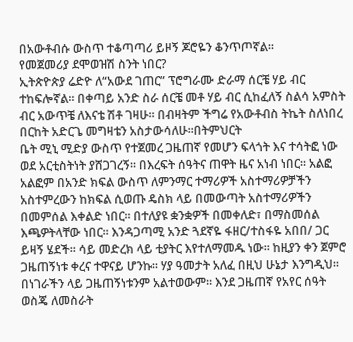በአውቶብሱ ውስጥ ተቆጣጣሪ ይዞኝ ጆሮዬን ቆንጥጦኛል፡፡
የመጀመሪያ ደሞወዝሽ ስንት ነበር?
ኢትጵዮጵያ ሬድዮ ለ“አውደ ገጠር” ፕሮግራሙ ድራማ ሰርቼ ሃይ ብር ተከፍሎኛል፡፡ በቀጣይ አንድ ስራ ሰርቼ መቶ ሃይ ብር ሲከፈለኝ ስልሳ አምስት ብር አውጥቼ ለእናቴ ሽቶ ገዛሁ፡፡ በብዛትም ችግሬ የአውቶብስ ትኬት ስለነበረ በርከት አድርጌ መግዛቴን አስታውሳለሁ፡፡በትምህርት
ቤት ሚኒ ሚድያ ውስጥ የተጀመረ ጋዜጠኛ የመሆን ፍላጎት እና ተሳትፎ ነው ወደ አርቲስትነት ያሸጋገረኝ፡፡ በእረፍት ሰዓትና ጠዋት ዜና አነብ ነበር፡፡ አልፎ አልፎም በአንድ ክፍል ውስጥ ለምንማር ተማሪዎች አስተማሪዎቻችን አስተምረውን ከክፍል ሲወጡ ዴስክ ላይ በመውጣት አስተማሪዎችን በመምሰል እቀልድ ነበር፡፡ በተለያዩ ቋንቋዎች በመቀለድ፣ በማስመሰል እጫዎትላቸው ነበር፡፡ እንዳጋጣሚ አንድ ጓደኛዬ ፋዘር/ተስፋዬ አበበ/ ጋር ይዛኝ ሄደች፡፡ ሳይ መድረክ ላይ ቲያትር እየተለማመዱ ነው። ከዚያን ቀን ጀምሮ ጋዜጠኝነቱ ቀረና ተዋናይ ሆንኩ። ሃያ ዓመታት አለፈ በዚህ ሁኔታ እንግዲህ፡፡ በነገራችን ላይ ጋዜጠኝነቱንም አልተወውም፡፡ እንደ ጋዜጠኛ የአየር ሰዓት ወስጄ ለመስራት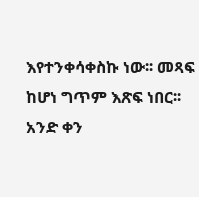እየተንቀሳቀስኩ ነው፡፡ መጻፍ ከሆነ ግጥም እጽፍ ነበር፡፡ አንድ ቀን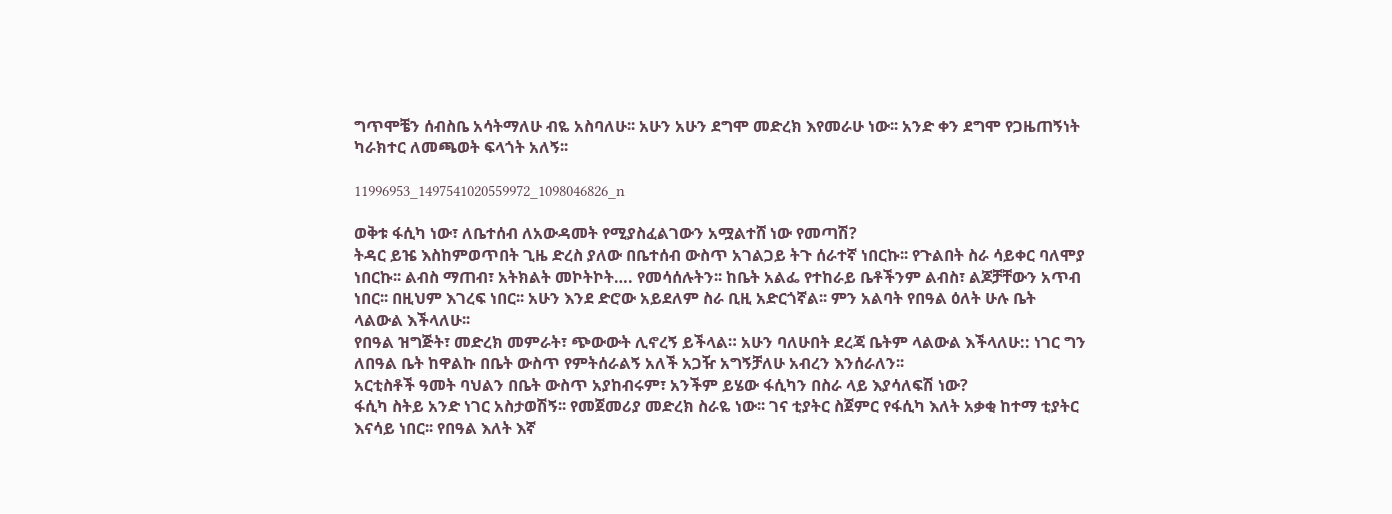ግጥሞቼን ሰብስቤ አሳትማለሁ ብዬ አስባለሁ፡፡ አሁን አሁን ደግሞ መድረክ እየመራሁ ነው፡፡ አንድ ቀን ደግሞ የጋዜጠኝነት ካራክተር ለመጫወት ፍላጎት አለኝ፡፡

11996953_1497541020559972_1098046826_n

ወቅቱ ፋሲካ ነው፣ ለቤተሰብ ለአውዳመት የሚያስፈልገውን አሟልተሸ ነው የመጣሽ?
ትዳር ይዤ እስከምወጥበት ጊዜ ድረስ ያለው በቤተሰብ ውስጥ አገልጋይ ትጉ ሰራተኛ ነበርኩ፡፡ የጉልበት ስራ ሳይቀር ባለሞያ ነበርኩ፡፡ ልብስ ማጠብ፣ አትክልት መኮትኮት…. የመሳሰሉትን፡፡ ከቤት አልፌ የተከራይ ቤቶችንም ልብስ፣ ልጆቻቸውን አጥብ ነበር፡፡ በዚህም እገረፍ ነበር፡፡ አሁን እንደ ድሮው አይደለም ስራ ቢዚ አድርጎኛል፡፡ ምን አልባት የበዓል ዕለት ሁሉ ቤት ላልውል እችላለሁ፡፡
የበዓል ዝግጅት፣ መድረክ መምራት፣ ጭውውት ሊኖረኝ ይችላል። አሁን ባለሁበት ደረጃ ቤትም ላልውል እችላለሁ:: ነገር ግን ለበዓል ቤት ከዋልኩ በቤት ውስጥ የምትሰራልኝ አለች አጋዥ አግኝቻለሁ አብረን እንሰራለን፡፡
አርቲስቶች ዓመት ባህልን በቤት ውስጥ አያከብሩም፣ አንችም ይሄው ፋሲካን በስራ ላይ እያሳለፍሽ ነው?
ፋሲካ ስትይ አንድ ነገር አስታወሽኝ፡፡ የመጀመሪያ መድረክ ስራዬ ነው፡፡ ገና ቲያትር ስጀምር የፋሲካ እለት አቃቂ ከተማ ቲያትር እናሳይ ነበር፡፡ የበዓል እለት እኛ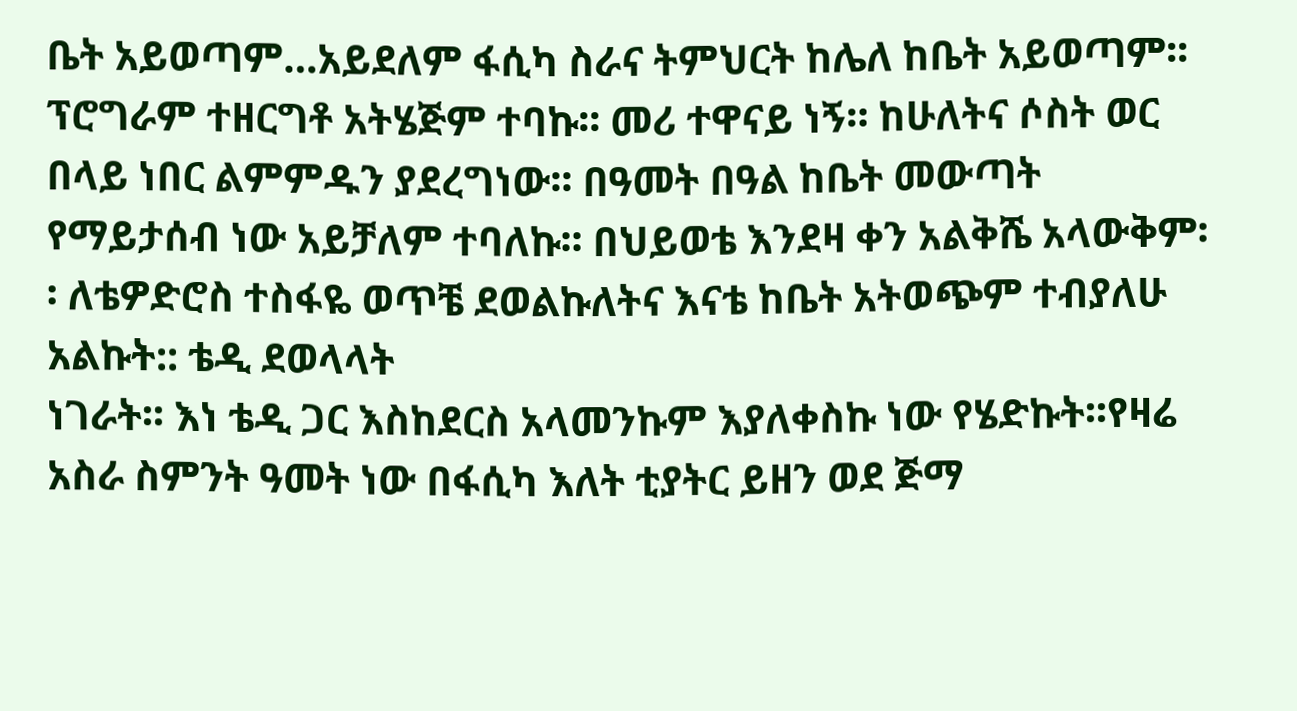ቤት አይወጣም…አይደለም ፋሲካ ስራና ትምህርት ከሌለ ከቤት አይወጣም፡፡ ፕሮግራም ተዘርግቶ አትሄጅም ተባኩ፡፡ መሪ ተዋናይ ነኝ። ከሁለትና ሶስት ወር በላይ ነበር ልምምዱን ያደረግነው፡፡ በዓመት በዓል ከቤት መውጣት የማይታሰብ ነው አይቻለም ተባለኩ፡፡ በህይወቴ እንደዛ ቀን አልቅሼ አላውቅም፡፡ ለቴዎድሮስ ተስፋዬ ወጥቼ ደወልኩለትና እናቴ ከቤት አትወጭም ተብያለሁ አልኩት:: ቴዲ ደወላላት
ነገራት፡፡ እነ ቴዲ ጋር እስከደርስ አላመንኩም እያለቀስኩ ነው የሄድኩት፡፡የዛሬ አስራ ስምንት ዓመት ነው በፋሲካ እለት ቲያትር ይዘን ወደ ጅማ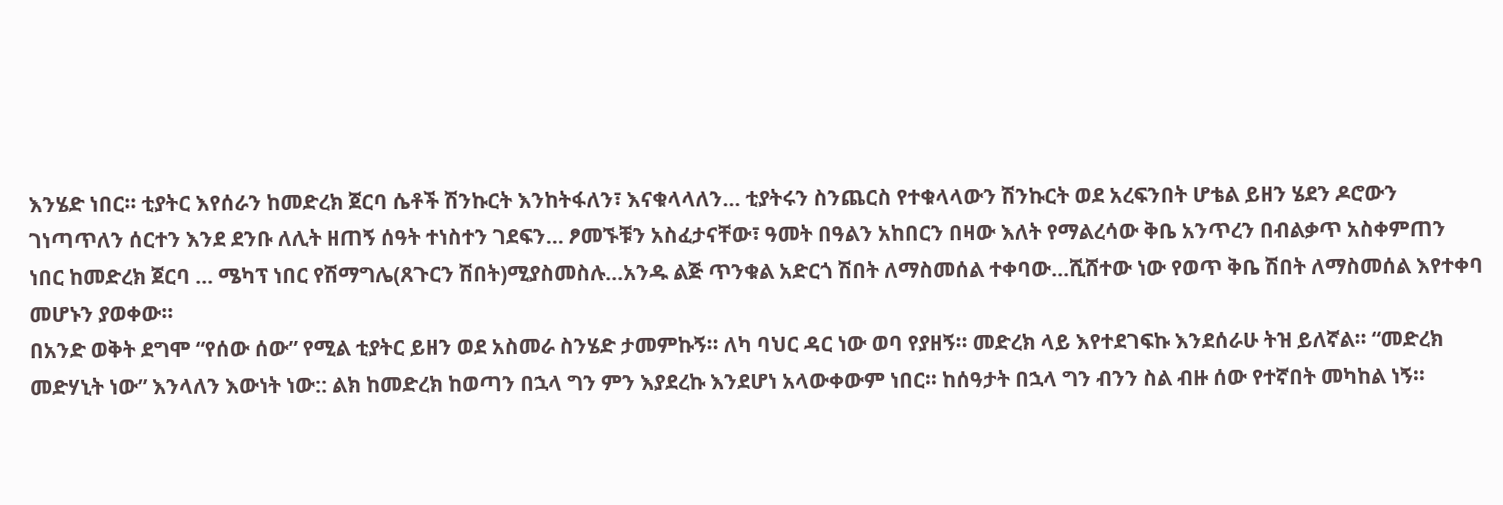እንሄድ ነበር፡፡ ቲያትር እየሰራን ከመድረክ ጀርባ ሴቶች ሽንኩርት እንከትፋለን፣ እናቁላላለን… ቲያትሩን ስንጨርስ የተቁላላውን ሽንኩርት ወደ አረፍንበት ሆቴል ይዘን ሄደን ዶሮውን ገነጣጥለን ሰርተን እንደ ደንቡ ለሊት ዘጠኝ ሰዓት ተነስተን ገደፍን… ፆመኙቹን አስፈታናቸው፣ ዓመት በዓልን አከበርን በዛው እለት የማልረሳው ቅቤ አንጥረን በብልቃጥ አስቀምጠን ነበር ከመድረክ ጀርባ … ሜካፕ ነበር የሽማግሌ(ጸጉርን ሽበት)ሚያስመስሉ…አንዱ ልጅ ጥንቁል አድርጎ ሽበት ለማስመሰል ተቀባው…ሺሸተው ነው የወጥ ቅቤ ሽበት ለማስመሰል እየተቀባ መሆኑን ያወቀው፡፡
በአንድ ወቅት ደግሞ “የሰው ሰው” የሚል ቲያትር ይዘን ወደ አስመራ ስንሄድ ታመምኩኝ፡፡ ለካ ባህር ዳር ነው ወባ የያዘኝ፡፡ መድረክ ላይ እየተደገፍኩ እንደሰራሁ ትዝ ይለኛል፡፡ “መድረክ መድሃኒት ነው” እንላለን እውነት ነው:: ልክ ከመድረክ ከወጣን በኋላ ግን ምን እያደረኩ እንደሆነ አላውቀውም ነበር፡፡ ከሰዓታት በኋላ ግን ብንን ስል ብዙ ሰው የተኛበት መካከል ነኝ፡፡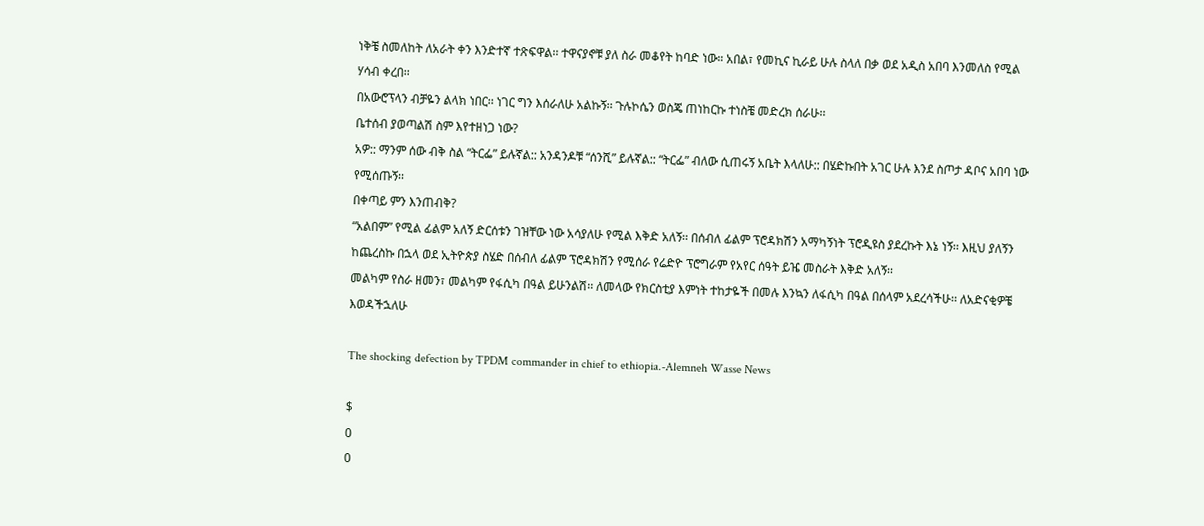ነቅቼ ስመለከት ለአራት ቀን እንድተኛ ተጽፍዋል፡፡ ተዋናያኖቹ ያለ ስራ መቆየት ከባድ ነው። አበል፣ የመኪና ኪራይ ሁሉ ስላለ በቃ ወደ አዲስ አበባ እንመለስ የሚል ሃሳብ ቀረበ፡፡
በአውሮፕላን ብቻዬን ልላክ ነበር፡፡ ነገር ግን እሰራለሁ አልኩኝ፡፡ ጉሉኮሴን ወስጄ ጠነከርኩ ተነስቼ መድረክ ሰራሁ፡፡
ቤተሰብ ያወጣልሽ ስም እየተዘነጋ ነው?
አዎ:: ማንም ሰው ብቅ ስል “ትርፌ” ይሉኛል:: አንዳንዶቹ “ሰንሺ” ይሉኛል:: “ትርፌ” ብለው ሲጠሩኝ አቤት እላለሁ:: በሄድኩበት አገር ሁሉ እንደ ስጦታ ዳቦና አበባ ነው የሚሰጡኝ፡፡
በቀጣይ ምን እንጠብቅ?
“አልበም” የሚል ፊልም አለኝ ድርሰቱን ገዝቸው ነው አሳያለሁ የሚል እቅድ አለኝ፡፡ በሰብለ ፊልም ፕሮዳክሽን አማካኝነት ፕሮዲዩስ ያደረኩት እኔ ነኝ፡፡ እዚህ ያለኝን ከጨረስኩ በኋላ ወደ ኢትዮጵያ ስሄድ በሰብለ ፊልም ፕሮዳክሽን የሚሰራ የሬድዮ ፕሮግራም የአየር ሰዓት ይዤ መስራት እቅድ አለኝ፡፡
መልካም የስራ ዘመን፣ መልካም የፋሲካ በዓል ይሁንልሽ፡፡ ለመላው የክርስቲያ እምነት ተከታዬች በመሉ እንኳን ለፋሲካ በዓል በሰላም አደረሳችሁ፡፡ ለአድናቂዎቼ እወዳችኋለሁ

The shocking defection by TPDM commander in chief to ethiopia.-Alemneh Wasse News

$
0
0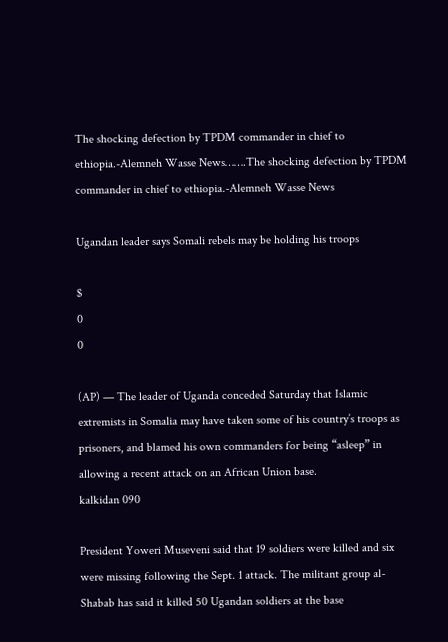The shocking defection by TPDM commander in chief to ethiopia.-Alemneh Wasse News…….The shocking defection by TPDM commander in chief to ethiopia.-Alemneh Wasse News

Ugandan leader says Somali rebels may be holding his troops

$
0
0

(AP) — The leader of Uganda conceded Saturday that Islamic extremists in Somalia may have taken some of his country’s troops as prisoners, and blamed his own commanders for being “asleep” in allowing a recent attack on an African Union base.
kalkidan 090

President Yoweri Museveni said that 19 soldiers were killed and six were missing following the Sept. 1 attack. The militant group al-Shabab has said it killed 50 Ugandan soldiers at the base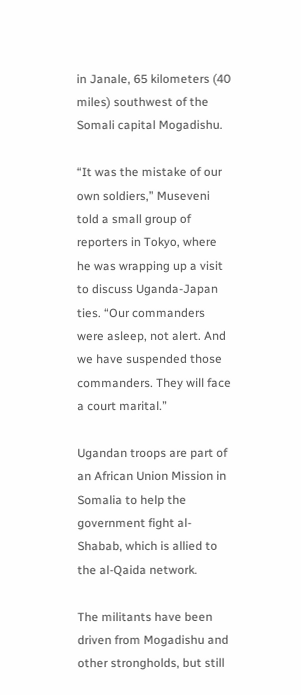in Janale, 65 kilometers (40 miles) southwest of the Somali capital Mogadishu.

“It was the mistake of our own soldiers,” Museveni told a small group of reporters in Tokyo, where he was wrapping up a visit to discuss Uganda-Japan ties. “Our commanders were asleep, not alert. And we have suspended those commanders. They will face a court marital.”

Ugandan troops are part of an African Union Mission in Somalia to help the government fight al-Shabab, which is allied to the al-Qaida network.

The militants have been driven from Mogadishu and other strongholds, but still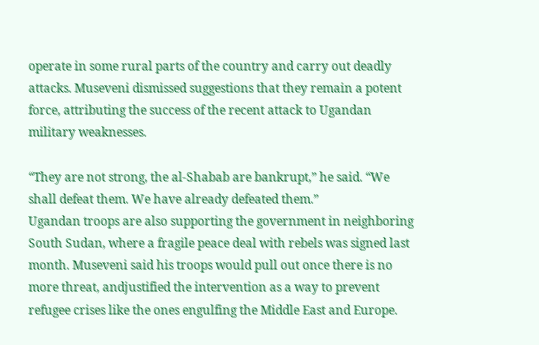operate in some rural parts of the country and carry out deadly attacks. Museveni dismissed suggestions that they remain a potent force, attributing the success of the recent attack to Ugandan military weaknesses.

“They are not strong, the al-Shabab are bankrupt,” he said. “We shall defeat them. We have already defeated them.”
Ugandan troops are also supporting the government in neighboring South Sudan, where a fragile peace deal with rebels was signed last month. Museveni said his troops would pull out once there is no more threat, andjustified the intervention as a way to prevent refugee crises like the ones engulfing the Middle East and Europe.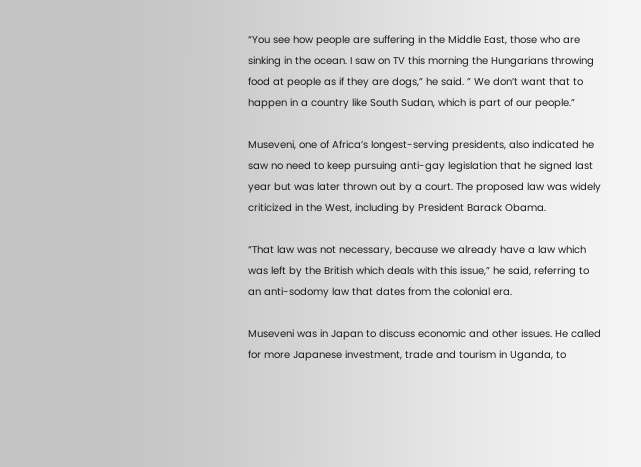“You see how people are suffering in the Middle East, those who are sinking in the ocean. I saw on TV this morning the Hungarians throwing food at people as if they are dogs,” he said. ” We don’t want that to happen in a country like South Sudan, which is part of our people.”

Museveni, one of Africa’s longest-serving presidents, also indicated he saw no need to keep pursuing anti-gay legislation that he signed last year but was later thrown out by a court. The proposed law was widely criticized in the West, including by President Barack Obama.

“That law was not necessary, because we already have a law which was left by the British which deals with this issue,” he said, referring to an anti-sodomy law that dates from the colonial era.

Museveni was in Japan to discuss economic and other issues. He called for more Japanese investment, trade and tourism in Uganda, to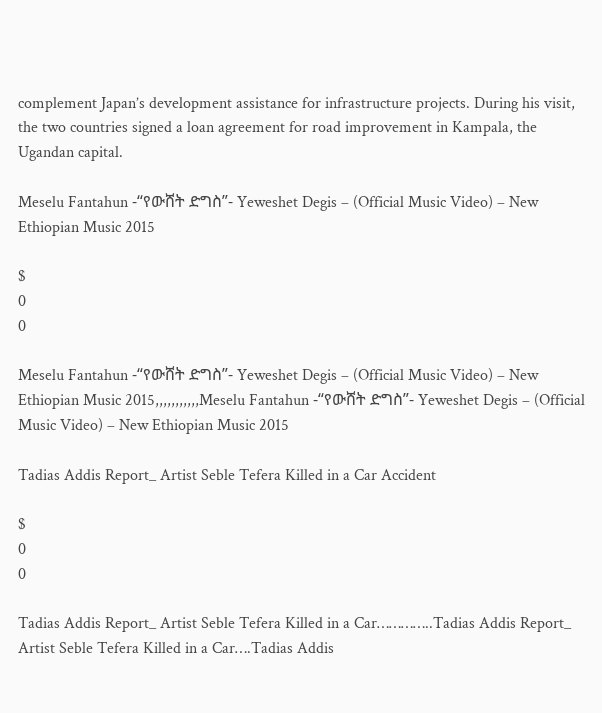complement Japan’s development assistance for infrastructure projects. During his visit, the two countries signed a loan agreement for road improvement in Kampala, the Ugandan capital.

Meselu Fantahun -“የውሸት ድግስ”- Yeweshet Degis – (Official Music Video) – New Ethiopian Music 2015

$
0
0

Meselu Fantahun -“የውሸት ድግስ”- Yeweshet Degis – (Official Music Video) – New Ethiopian Music 2015,,,,,,,,,,,Meselu Fantahun -“የውሸት ድግስ”- Yeweshet Degis – (Official Music Video) – New Ethiopian Music 2015

Tadias Addis Report_ Artist Seble Tefera Killed in a Car Accident

$
0
0

Tadias Addis Report_ Artist Seble Tefera Killed in a Car…………..Tadias Addis Report_ Artist Seble Tefera Killed in a Car….Tadias Addis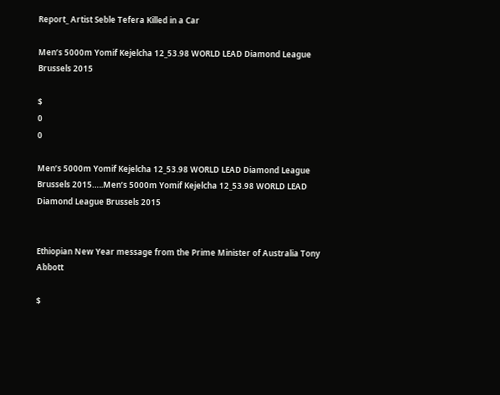Report_ Artist Seble Tefera Killed in a Car

Men’s 5000m Yomif Kejelcha 12_53.98 WORLD LEAD Diamond League Brussels 2015

$
0
0

Men’s 5000m Yomif Kejelcha 12_53.98 WORLD LEAD Diamond League Brussels 2015…..Men’s 5000m Yomif Kejelcha 12_53.98 WORLD LEAD Diamond League Brussels 2015


Ethiopian New Year message from the Prime Minister of Australia Tony Abbott

$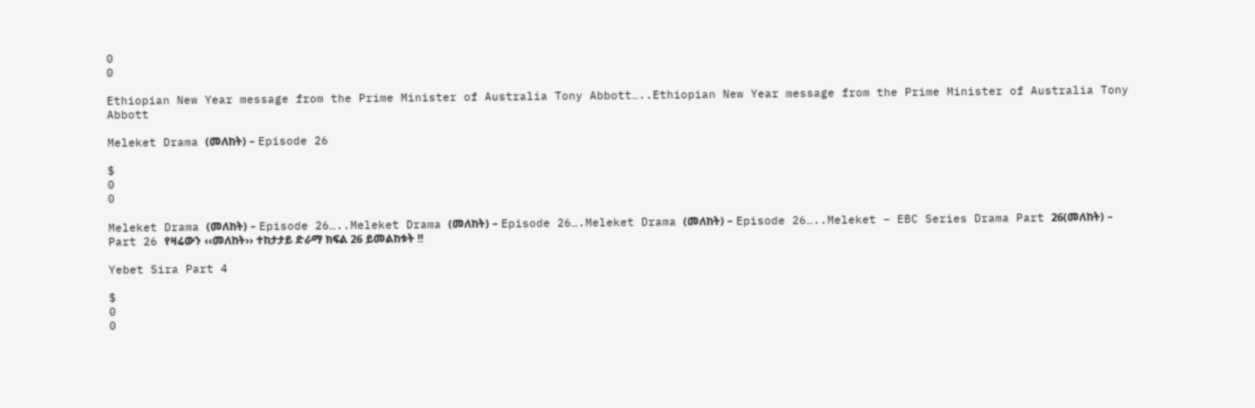0
0

Ethiopian New Year message from the Prime Minister of Australia Tony Abbott…..Ethiopian New Year message from the Prime Minister of Australia Tony Abbott

Meleket Drama (መለከት) – Episode 26

$
0
0

Meleket Drama (መለከት) – Episode 26…..Meleket Drama (መለከት) – Episode 26….Meleket Drama (መለከት) – Episode 26…..Meleket – EBC Series Drama Part 26(መለከት) – Part 26 የዛሬውን ‹‹መለከት›› ተከታታይ ድራማ ክፍል 26 ይመልከቱት !!

Yebet Sira Part 4

$
0
0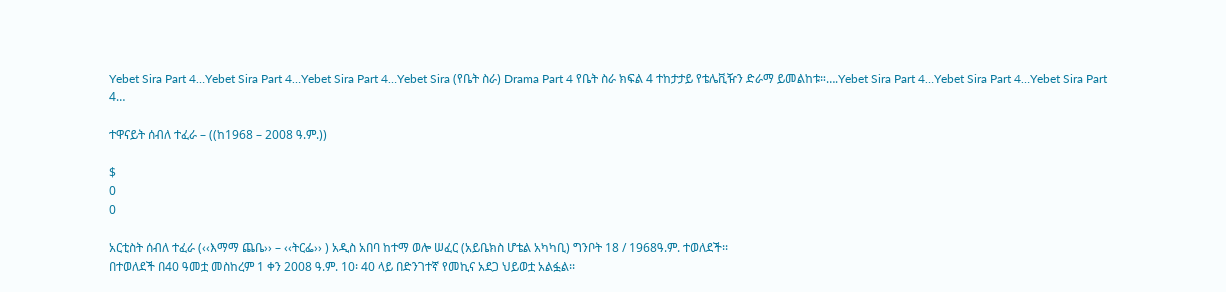Yebet Sira Part 4…Yebet Sira Part 4…Yebet Sira Part 4…Yebet Sira (የቤት ስራ) Drama Part 4 የቤት ስራ ክፍል 4 ተከታታይ የቴሌቪዥን ድራማ ይመልከቱ።….Yebet Sira Part 4…Yebet Sira Part 4…Yebet Sira Part 4…

ተዋናይት ሰብለ ተፈራ – ((ከ1968 – 2008 ዓ.ም.))

$
0
0

አርቲስት ሰብለ ተፈራ (‹‹እማማ ጨቤ›› – ‹‹ትርፌ›› ) አዲስ አበባ ከተማ ወሎ ሠፈር (አይቤክስ ሆቴል አካካቢ) ግንቦት 18 / 1968ዓ.ም. ተወለደች፡፡
በተወለደች በ40 ዓመቷ መስከረም 1 ቀን 2008 ዓ.ም. 10፡ 40 ላይ በድንገተኛ የመኪና አደጋ ህይወቷ አልፏል፡፡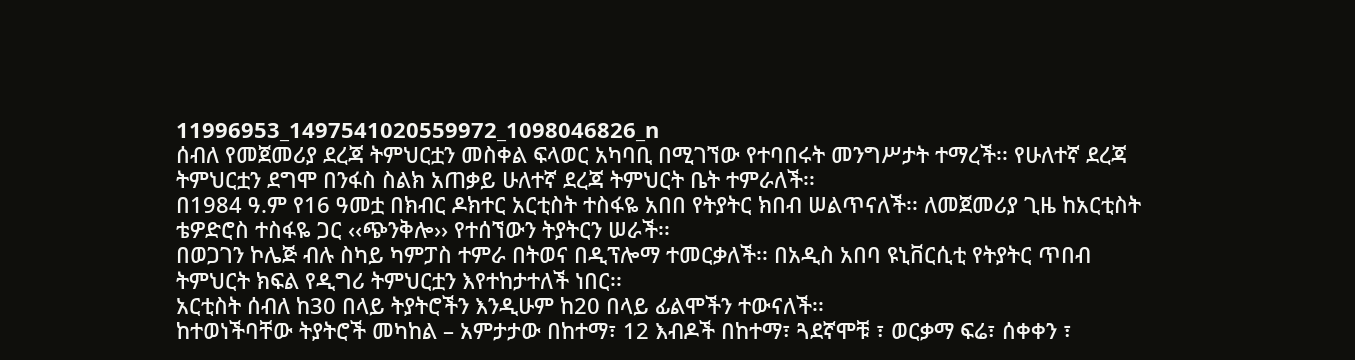11996953_1497541020559972_1098046826_n
ሰብለ የመጀመሪያ ደረጃ ትምህርቷን መስቀል ፍላወር አካባቢ በሚገኘው የተባበሩት መንግሥታት ተማረች፡፡ የሁለተኛ ደረጃ ትምህርቷን ደግሞ በንፋስ ስልክ አጠቃይ ሁለተኛ ደረጃ ትምህርት ቤት ተምራለች፡፡
በ1984 ዓ.ም የ16 ዓመቷ በክብር ዶክተር አርቲስት ተስፋዬ አበበ የትያትር ክበብ ሠልጥናለች፡፡ ለመጀመሪያ ጊዜ ከአርቲስት ቴዎድሮስ ተስፋዬ ጋር ‹‹ጭንቅሎ›› የተሰኘውን ትያትርን ሠራች፡፡
በወጋገን ኮሌጅ ብሉ ስካይ ካምፓስ ተምራ በትወና በዲፕሎማ ተመርቃለች፡፡ በአዲስ አበባ ዩኒቨርሲቲ የትያትር ጥበብ ትምህርት ክፍል የዲግሪ ትምህርቷን እየተከታተለች ነበር፡፡
አርቲስት ሰብለ ከ30 በላይ ትያትሮችን እንዲሁም ከ20 በላይ ፊልሞችን ተውናለች፡፡
ከተወነችባቸው ትያትሮች መካከል – አምታታው በከተማ፣ 12 እብዶች በከተማ፣ ጓደኛሞቹ ፣ ወርቃማ ፍሬ፣ ሰቀቀን ፣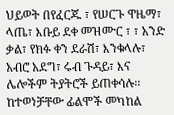ህይወት በየፈርጁ ፣ የሠርጉ ዋዜማ፣ ላጤ፣ እቡይ ደቀ መዝሙር ፣ ፣ አንድ ቃል፣ የክፉ ቀን ደራሽ፣ እንቁላሉ፣ አብሮ አደግ፣ ሩብ ጉዳይ፣ እና ሌሎችም ትያትሮች ይጠቀሳሉ፡፡
ከተወነቻቸው ፊልሞች መካከል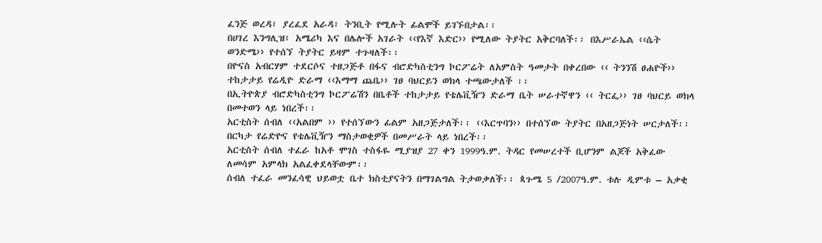ፈንጅ ወረዳ፣ ያረፈደ አራዳ፣ ትንቢት የሚሉት ፊልሞች ይገኙበታል፡፡
በሀገረ እንግሊዝ፣ አሜሪካ እና በሌሎች አገራት ‹‹የእኛ እድር›› የሚለው ትያትር አቅርባለች፡፡ በእሥራኤል ‹‹ሴት ወንድሜ›› የተሰኘ ትያትር ይዛም ተጉዛለች፡፡
በዮናስ አብርሃም ተደርሶና ተዘጋጅቶ በፋና ብሮድካስቲንግ ኮርፖሬት ለአምስት ዓመታት በቀረበው ‹‹ ትንንሽ ፀሐዮች›› ተከታታይ የሬዲዮ ድራማ ‹‹እማማ ጨቤ›› ገፀ ባህርይን ወክላ ተጫውታለች ፡፡
በኢትዮጵያ ብሮድካስቲንግ ኮርፖሬሽን በቤቶች ተከታታይ የቴሌቪዥን ድራማ ቤት ሠራተኛዋን ‹‹ ትርፌ›› ገፀ ባህርይ ወክላ በመተወን ላይ ነበረች፡፡
አርቲስት ሰብለ ‹‹አልበም ›› የተሰኘውን ፊልም አዘጋጅታለች፡፡ ‹‹እርጥባን›› በተሰኘው ትያትር በአዘጋጅነት ሠርታለች፡፡ በርካታ የሬድዮና የቴሌቪዥን ማስታወቂዎች በመሥራት ላይ ነበረች፡፡
አርቲስት ሰብለ ተፈራ ከአቶ ሞገስ ተስፋዬ ሚያዝያ 27 ቀን 1999ዓ.ም. ትዳር የመሠረተች ቢሆንም ልጆች አቅፈው ለመሳም አምላክ አልፈቀደላቸውም፡፡
ሰብለ ተፈራ መንፈሳዊ ህይወቷ ቤተ ክስቲያናትን በማገልግል ትታወቃለች፡፡ ጳጉሜ 5 /2007ዓ.ም. ቱሉ ዲምቱ – አቃቂ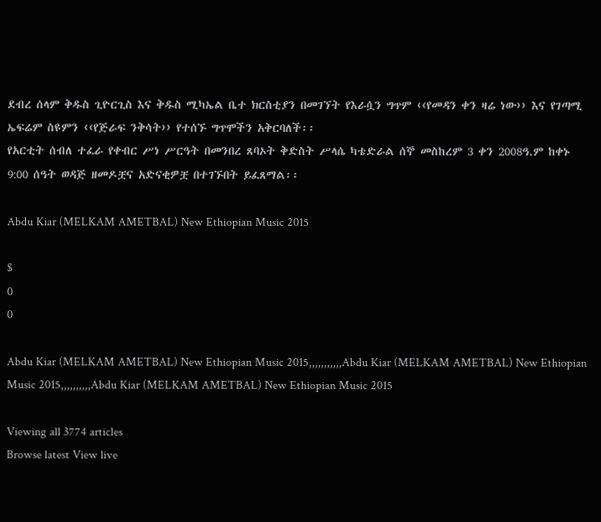ደብረ ሰላም ቅዱስ ጊዮርጊስ እና ቅዱስ ሚካኤል ቤተ ክርስቲያን በመገኘት የእራሷን ግጥም ‹‹የመዳን ቀን ዛሬ ነው›› እና የገጣሚ ኤፍሬም ስዩምን ‹‹የጅራፍ ንቅሳት›› የተሰኙ ግጥሞችን አቅርባለች፡፡
የአርቲት ሰብለ ተፈራ የቀብር ሥነ ሥርዓት በመንበረ ጸባኦት ቅድስት ሥላሴ ካቴድራል ሰኞ መስከረም 3 ቀን 2008ዓ.ም ከቀኑ 9:00 ሰዓት ወዳጅ ዘመዶቿና አድናቂዎቿ በተገኙበት ይፈጸማል፡፡

Abdu Kiar (MELKAM AMETBAL) New Ethiopian Music 2015

$
0
0

Abdu Kiar (MELKAM AMETBAL) New Ethiopian Music 2015,,,,,,,,,,,Abdu Kiar (MELKAM AMETBAL) New Ethiopian Music 2015,,,,,,,,,,Abdu Kiar (MELKAM AMETBAL) New Ethiopian Music 2015

Viewing all 3774 articles
Browse latest View live